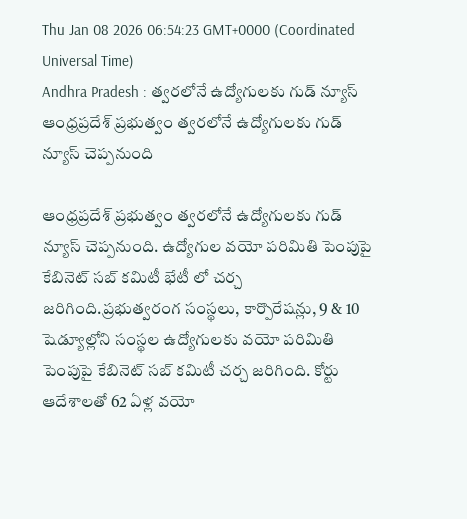Thu Jan 08 2026 06:54:23 GMT+0000 (Coordinated Universal Time)
Andhra Pradesh : త్వరలోనే ఉద్యోగులకు గుడ్ న్యూస్
ఆంధ్రప్రదేశ్ ప్రభుత్వం త్వరలోనే ఉద్యోగులకు గుడ్ న్యూస్ చెప్పనుంది

ఆంధ్రప్రదేశ్ ప్రభుత్వం త్వరలోనే ఉద్యోగులకు గుడ్ న్యూస్ చెప్పనుంది. ఉద్యోగుల వయో పరిమితి పెంపుపై కేబినెట్ సబ్ కమిటీ భేటీ లో చర్చ జరిగింది.ప్రభుత్వరంగ సంస్థలు, కార్పొరేషన్లు, 9 & 10 షెడ్యూల్లోని సంస్థల ఉద్యోగులకు వయో పరిమితి పెంపుపై కేబినెట్ సబ్ కమిటీ చర్చ జరిగింది. కోర్టు ఆదేశాలతో 62 ఏళ్ల వయో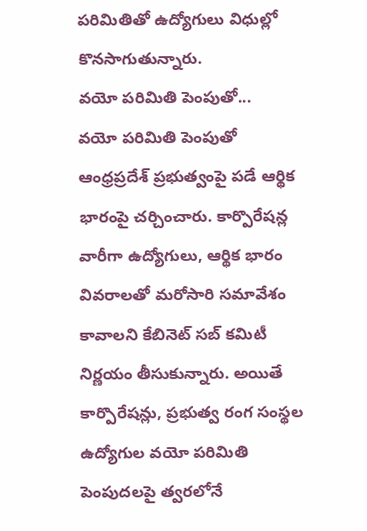పరిమితితో ఉద్యోగులు విధుల్లో కొనసాగుతున్నారు.
వయో పరిమితి పెంపుతో...
వయో పరిమితి పెంపుతో ఆంధ్రప్రదేశ్ ప్రభుత్వంపై పడే ఆర్థిక భారంపై చర్చించారు. కార్పొరేషన్ల వారీగా ఉద్యోగులు, ఆర్థిక భారం వివరాలతో మరోసారి సమావేశం కావాలని కేబినెట్ సబ్ కమిటీ నిర్ణయం తీసుకున్నారు. అయితే కార్పొరేషన్లు, ప్రభుత్వ రంగ సంస్థల ఉద్యోగుల వయో పరిమితి పెంపుదలపై త్వరలోనే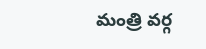మంత్రి వర్గ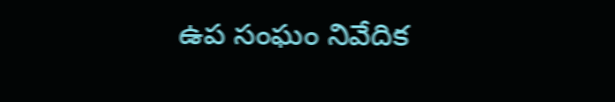ఉప సంఘం నివేదిక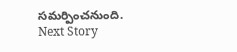సమర్పించనుంది.
Next Story